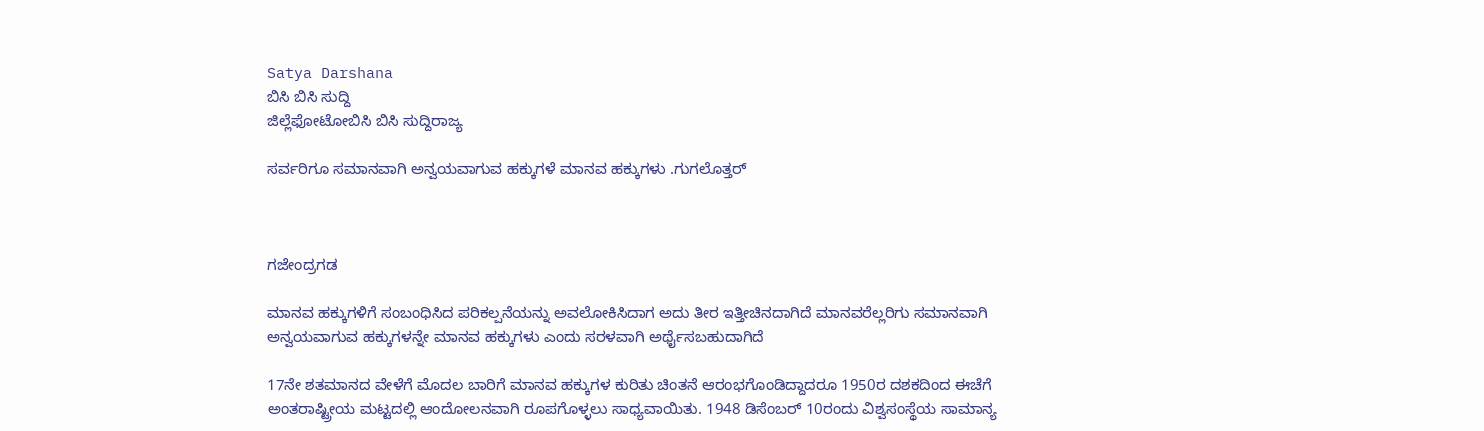Satya Darshana
ಬಿಸಿ ಬಿಸಿ ಸುದ್ದಿ
ಜಿಲ್ಲೆಫೋಟೋಬಿಸಿ ಬಿಸಿ ಸುದ್ದಿರಾಜ್ಯ

ಸರ್ವರಿಗೂ ಸಮಾನವಾಗಿ ಅನ್ವಯವಾಗುವ ಹಕ್ಕುಗಳೆ ಮಾನವ ಹಕ್ಕುಗಳು .ಗುಗಲೊತ್ತರ್



ಗಜೇಂದ್ರಗಡ

ಮಾನವ ಹಕ್ಕುಗಳಿಗೆ ಸಂಬಂಧಿಸಿದ ಪರಿಕಲ್ಪನೆಯನ್ನು ಅವಲೋಕಿಸಿದಾಗ ಅದು ತೀರ ಇತ್ತೀಚಿನದಾಗಿದೆ ಮಾನವರೆಲ್ಲರಿಗು ಸಮಾನವಾಗಿ ಅನ್ವಯವಾಗುವ ಹಕ್ಕುಗಳನ್ನೇ ಮಾನವ ಹಕ್ಕುಗಳು ಎಂದು ಸರಳವಾಗಿ ಅರ್ಥೈಸಬಹುದಾಗಿದೆ

17ನೇ ಶತಮಾನದ ವೇಳೆಗೆ ಮೊದಲ ಬಾರಿಗೆ ಮಾನವ ಹಕ್ಕುಗಳ ಕುರಿತು ಚಿಂತನೆ ಆರಂಭಗೊಂಡಿದ್ದಾದರೂ 1950ರ ದಶಕದಿಂದ ಈಚೆಗೆ ಅಂತರಾಷ್ಟ್ರೀಯ ಮಟ್ಟದಲ್ಲಿ ಆಂದೋಲನವಾಗಿ ರೂಪಗೊಳ್ಳಲು ಸಾಧ್ಯವಾಯಿತು. 1948 ಡಿಸೆಂಬರ್ 10ರಂದು ವಿಶ್ವಸಂಸ್ಥೆಯ ಸಾಮಾನ್ಯ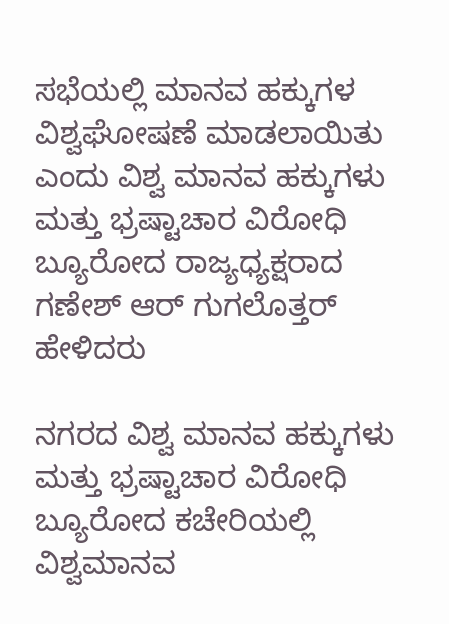ಸಭೆಯಲ್ಲಿ ಮಾನವ ಹಕ್ಕುಗಳ ವಿಶ್ವಘೋಷಣೆ ಮಾಡಲಾಯಿತು ಎಂದು ವಿಶ್ವ ಮಾನವ ಹಕ್ಕುಗಳು ಮತ್ತು ಭ್ರಷ್ಟಾಚಾರ ವಿರೋಧಿ ಬ್ಯೂರೋದ ರಾಜ್ಯಧ್ಯಕ್ಷರಾದ ಗಣೇಶ್ ಆರ್ ಗುಗಲೊತ್ತರ್ ಹೇಳಿದರು

ನಗರದ ವಿಶ್ವ ಮಾನವ ಹಕ್ಕುಗಳು ಮತ್ತು ಭ್ರಷ್ಟಾಚಾರ ವಿರೋಧಿ ಬ್ಯೂರೋದ ಕಚೇರಿಯಲ್ಲಿ ವಿಶ್ವಮಾನವ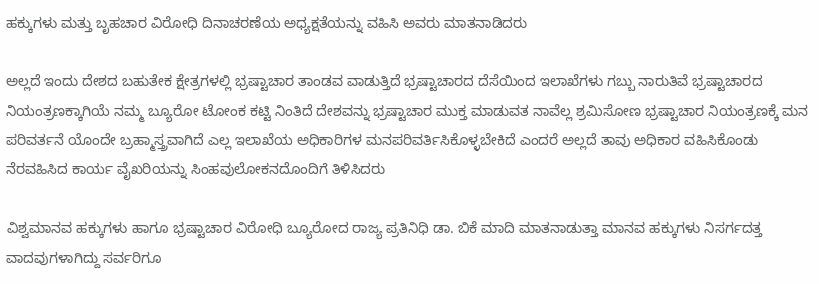ಹಕ್ಕುಗಳು ಮತ್ತು ಬೃಹಚಾರ ವಿರೋಧಿ ದಿನಾಚರಣೆಯ ಅಧ್ಯಕ್ಷತೆಯನ್ನು ವಹಿಸಿ ಅವರು ಮಾತನಾಡಿದರು

ಅಲ್ಲದೆ ಇಂದು ದೇಶದ ಬಹುತೇಕ ಕ್ಷೇತ್ರಗಳಲ್ಲಿ ಭ್ರಷ್ಟಾಚಾರ ತಾಂಡವ ವಾಡುತ್ತಿದೆ ಭ್ರಷ್ಟಾಚಾರದ ದೆಸೆಯಿಂದ ಇಲಾಖೆಗಳು ಗಬ್ಬು ನಾರುತಿವೆ ಭ್ರಷ್ಟಾಚಾರದ ನಿಯಂತ್ರಣಕ್ಕಾಗಿಯೆ ನಮ್ಮ ಬ್ಯೂರೋ ಟೋಂಕ ಕಟ್ಟಿ ನಿಂತಿದೆ ದೇಶವನ್ನು ಭ್ರಷ್ಟಾಚಾರ ಮುಕ್ತ ಮಾಡುವತ ನಾವೆಲ್ಲ ಶ್ರಮಿಸೋಣ ಭ್ರಷ್ಟಾಚಾರ ನಿಯಂತ್ರಣಕ್ಕೆ ಮನ ಪರಿವರ್ತನೆ ಯೊಂದೇ ಬ್ರಹ್ಮಾಸ್ತ್ರವಾಗಿದೆ ಎಲ್ಲ ಇಲಾಖೆಯ ಅಧಿಕಾರಿಗಳ ಮನಪರಿವರ್ತಿಸಿಕೊಳ್ಳಬೇಕಿದೆ ಎಂದರೆ ಅಲ್ಲದೆ ತಾವು ಅಧಿಕಾರ ವಹಿಸಿಕೊಂಡು ನೆರವಹಿಸಿದ ಕಾರ್ಯ ವೈಖರಿಯನ್ನು ಸಿಂಹವುಲೋಕನದೊಂದಿಗೆ ತಿಳಿಸಿದರು

ವಿಶ್ವಮಾನವ ಹಕ್ಕುಗಳು ಹಾಗೂ ಭ್ರಷ್ಟಾಚಾರ ವಿರೋಧಿ ಬ್ಯೂರೋದ ರಾಜ್ಯ ಪ್ರತಿನಿಧಿ ಡಾ. ಬಿಕೆ ಮಾದಿ ಮಾತನಾಡುತ್ತಾ ಮಾನವ ಹಕ್ಕುಗಳು ನಿಸರ್ಗದತ್ತ ವಾದವುಗಳಾಗಿದ್ದು ಸರ್ವರಿಗೂ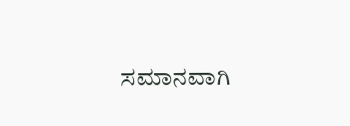ಸಮಾನವಾಗಿ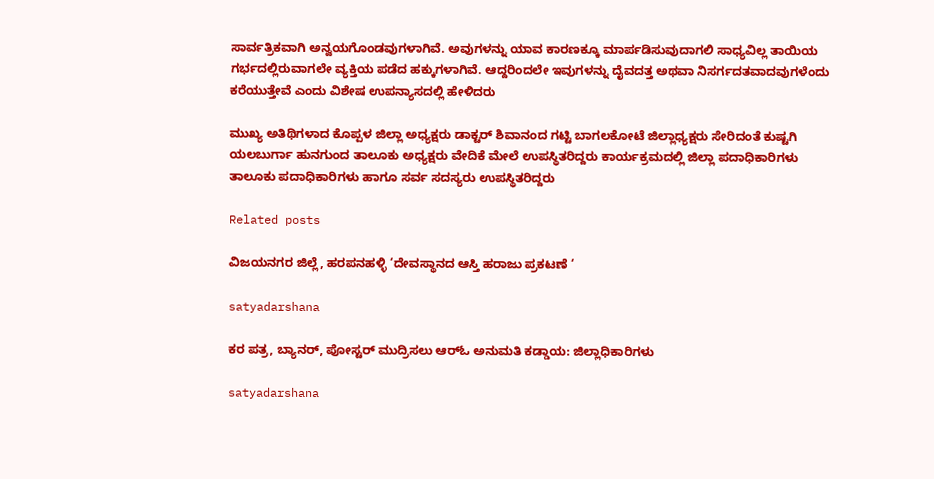ಸಾರ್ವತ್ರಿಕವಾಗಿ ಅನ್ವಯಗೊಂಡವುಗಳಾಗಿವೆ. ಅವುಗಳನ್ನು ಯಾವ ಕಾರಣಕ್ಕೂ ಮಾರ್ಪಡಿಸುವುದಾಗಲಿ ಸಾಧ್ಯವಿಲ್ಲ ತಾಯಿಯ ಗರ್ಭದಲ್ಲಿರುವಾಗಲೇ ವ್ಯಕ್ತಿಯ ಪಡೆದ ಹಕ್ಕುಗಳಾಗಿವೆ. ಆದ್ದರಿಂದಲೇ ಇವುಗಳನ್ನು ದೈವದತ್ತ ಅಥವಾ ನಿಸರ್ಗದತವಾದವುಗಳೆಂದು ಕರೆಯುತ್ತೇವೆ ಎಂದು ವಿಶೇಷ ಉಪನ್ಯಾಸದಲ್ಲಿ ಹೇಳಿದರು

ಮುಖ್ಯ ಅತಿಥಿಗಳಾದ ಕೊಪ್ಪಳ ಜಿಲ್ಲಾ ಅಧ್ಯಕ್ಷರು ಡಾಕ್ಟರ್ ಶಿವಾನಂದ ಗಟ್ಟಿ ಬಾಗಲಕೋಟೆ ಜಿಲ್ಲಾಧ್ಯಕ್ಷರು ಸೇರಿದಂತೆ ಕುಷ್ಟಗಿ ಯಲಬುರ್ಗಾ ಹುನಗುಂದ ತಾಲೂಕು ಅಧ್ಯಕ್ಷರು ವೇದಿಕೆ ಮೇಲೆ ಉಪಸ್ಥಿತರಿದ್ದರು ಕಾರ್ಯಕ್ರಮದಲ್ಲಿ ಜಿಲ್ಲಾ ಪದಾಧಿಕಾರಿಗಳು ತಾಲೂಕು ಪದಾಧಿಕಾರಿಗಳು ಹಾಗೂ ಸರ್ವ ಸದಸ್ಯರು ಉಪಸ್ಥಿತರಿದ್ದರು

Related posts

ವಿಜಯನಗರ ಜಿಲ್ಲೆ, ಹರಪನಹಳ್ಳಿ ‘ದೇವಸ್ಥಾನದ ಆಸ್ತಿ ಹರಾಜು ಪ್ರಕಟಣೆ ‘

satyadarshana

ಕರ ಪತ್ರ, ಬ್ಯಾನರ್, ಪೋಸ್ಟರ್ ಮುದ್ರಿಸಲು ಆರ್‌ಓ ಅನುಮತಿ ಕಡ್ಡಾಯ: ಜಿಲ್ಲಾಧಿಕಾರಿಗಳು

satyadarshana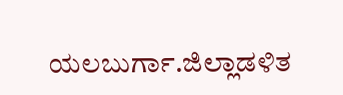ಯಲಬುರ್ಗಾ.ಜಿಲ್ಲಾಡಳಿತ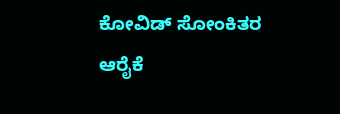ಕೋವಿಡ್ ಸೋಂಕಿತರ ಆರೈಕೆ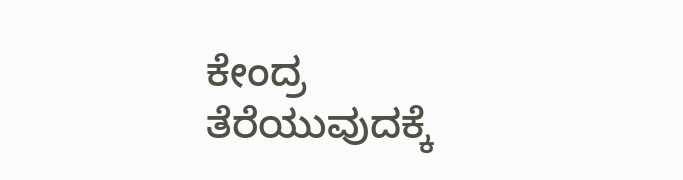ಕೇಂದ್ರ ತೆರೆಯುವುದಕ್ಕೆ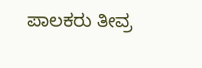ಪಾಲಕರು ತೀವ್ರ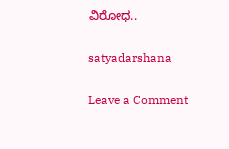ವಿರೋಧ..

satyadarshana

Leave a Comment